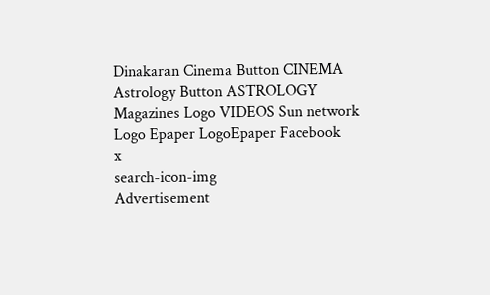Dinakaran Cinema Button CINEMA Astrology Button ASTROLOGY  Magazines Logo VIDEOS Sun network Logo Epaper LogoEpaper Facebook
x
search-icon-img
Advertisement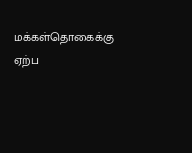மக்கள்தொகைக்கு ஏற்ப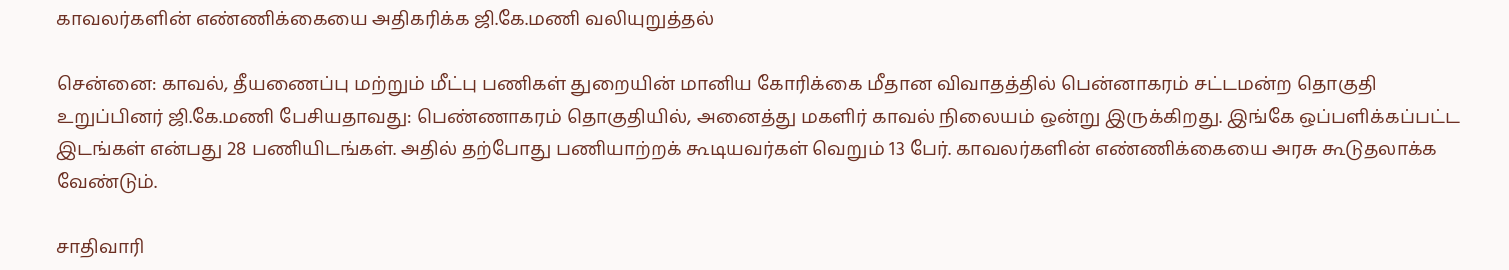காவலர்களின் எண்ணிக்கையை அதிகரிக்க ஜி.கே.மணி வலியுறுத்தல்

சென்னை: காவல், தீயணைப்பு மற்றும் மீட்பு பணிகள் துறையின் மானிய கோரிக்கை மீதான விவாதத்தில் பென்னாகரம் சட்டமன்ற தொகுதி உறுப்பினர் ஜி.கே.மணி பேசியதாவது: பெண்ணாகரம் தொகுதியில், அனைத்து மகளிர் காவல் நிலையம் ஒன்று இருக்கிறது. இங்கே ஒப்பளிக்கப்பட்ட இடங்கள் என்பது 28 பணியிடங்கள். அதில் தற்போது பணியாற்றக் கூடியவர்கள் வெறும் 13 பேர். காவலர்களின் எண்ணிக்கையை அரசு கூடுதலாக்க வேண்டும்.

சாதிவாரி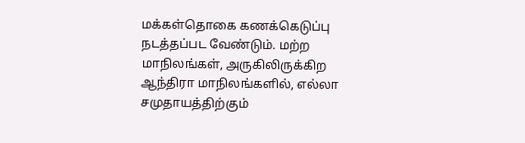மக்கள்தொகை கணக்கெடுப்பு நடத்தப்பட வேண்டும். மற்ற மாநிலங்கள், அருகிலிருக்கிற ஆந்திரா மாநிலங்களில், எல்லா சமுதாயத்திற்கும்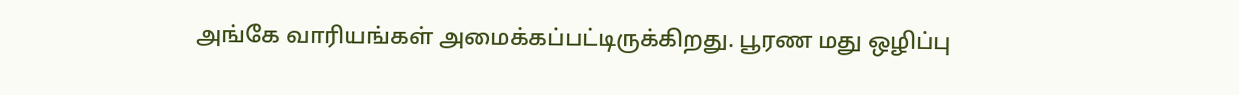அங்கே வாரியங்கள் அமைக்கப்பட்டிருக்கிறது. பூரண மது ஒழிப்பு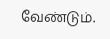வேண்டும்.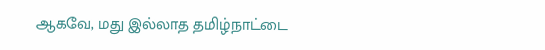ஆகவே, மது இல்லாத தமிழ்நாட்டை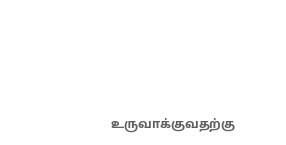உருவாக்குவதற்கு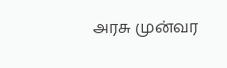அரசு முன்வர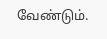வேண்டும்.